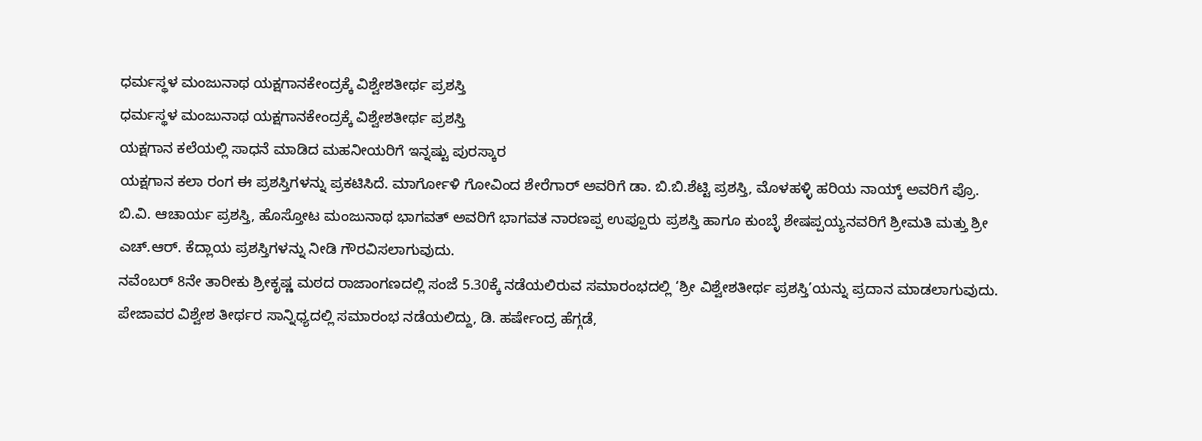ಧರ್ಮಸ್ಥಳ ಮಂಜುನಾಥ ಯಕ್ಷಗಾನಕೇಂದ್ರಕ್ಕೆ ವಿಶ್ವೇಶತೀರ್ಥ ಪ್ರಶಸ್ತಿ
ಧರ್ಮಸ್ಥಳ ಮಂಜುನಾಥ ಯಕ್ಷಗಾನಕೇಂದ್ರಕ್ಕೆ ವಿಶ್ವೇಶತೀರ್ಥ ಪ್ರಶಸ್ತಿ
ಯಕ್ಷಗಾನ ಕಲೆಯಲ್ಲಿ ಸಾಧನೆ ಮಾಡಿದ ಮಹನೀಯರಿಗೆ ಇನ್ನಷ್ಟು ಪುರಸ್ಕಾರ
ಯಕ್ಷಗಾನ ಕಲಾ ರಂಗ ಈ ಪ್ರಶಸ್ತಿಗಳನ್ನು ಪ್ರಕಟಿಸಿದೆ. ಮಾರ್ಗೋಳಿ ಗೋವಿಂದ ಶೇರೆಗಾರ್ ಅವರಿಗೆ ಡಾ. ಬಿ.ಬಿ.ಶೆಟ್ಟಿ ಪ್ರಶಸ್ತಿ, ಮೊಳಹಳ್ಳಿ ಹರಿಯ ನಾಯ್ಕ್ ಅವರಿಗೆ ಪ್ರೊ. ಬಿ.ವಿ. ಆಚಾರ್ಯ ಪ್ರಶಸ್ತಿ, ಹೊಸ್ತೋಟ ಮಂಜುನಾಥ ಭಾಗವತ್ ಅವರಿಗೆ ಭಾಗವತ ನಾರಣಪ್ಪ ಉಪ್ಪೂರು ಪ್ರಶಸ್ತಿ ಹಾಗೂ ಕುಂಬ್ಳೆ ಶೇಷಪ್ಪಯ್ಯನವರಿಗೆ ಶ್ರೀಮತಿ ಮತ್ತು ಶ್ರೀ ಎಚ್.ಆರ್. ಕೆದ್ಲಾಯ ಪ್ರಶಸ್ತಿಗಳನ್ನು ನೀಡಿ ಗೌರವಿಸಲಾಗುವುದು.
ನವೆಂಬರ್ 8ನೇ ತಾರೀಕು ಶ್ರೀಕೃಷ್ಣ ಮಠದ ರಾಜಾಂಗಣದಲ್ಲಿ ಸಂಜೆ 5.30ಕ್ಕೆ ನಡೆಯಲಿರುವ ಸಮಾರಂಭದಲ್ಲಿ ‘ಶ್ರೀ ವಿಶ್ವೇಶತೀರ್ಥ ಪ್ರಶಸ್ತಿ’ಯನ್ನು ಪ್ರದಾನ ಮಾಡಲಾಗುವುದು. ಪೇಜಾವರ ವಿಶ್ವೇಶ ತೀರ್ಥರ ಸಾನ್ನಿಧ್ಯದಲ್ಲಿ ಸಮಾರಂಭ ನಡೆಯಲಿದ್ದು, ಡಿ. ಹರ್ಷೇಂದ್ರ ಹೆಗ್ಗಡೆ,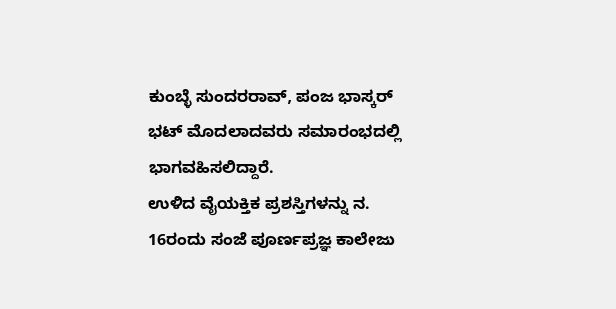ಕುಂಬ್ಳೆ ಸುಂದರರಾವ್, ಪಂಜ ಭಾಸ್ಕರ್ ಭಟ್ ಮೊದಲಾದವರು ಸಮಾರಂಭದಲ್ಲಿ ಭಾಗವಹಿಸಲಿದ್ದಾರೆ.
ಉಳಿದ ವೈಯಕ್ತಿಕ ಪ್ರಶಸ್ತಿಗಳನ್ನು ನ. 16ರಂದು ಸಂಜೆ ಪೂರ್ಣಪ್ರಜ್ಞ ಕಾಲೇಜು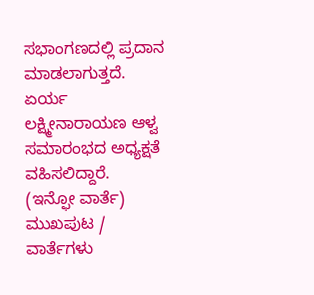ಸಭಾಂಗಣದಲ್ಲಿ ಪ್ರದಾನ ಮಾಡಲಾಗುತ್ತದೆ. ಏರ್ಯ ಲಕ್ಷ್ಮೀನಾರಾಯಣ ಆಳ್ವ ಸಮಾರಂಭದ ಅಧ್ಯಕ್ಷತೆ ವಹಿಸಲಿದ್ದಾರೆ.
(ಇನ್ಫೋ ವಾರ್ತೆ)
ಮುಖಪುಟ / ವಾರ್ತೆಗಳು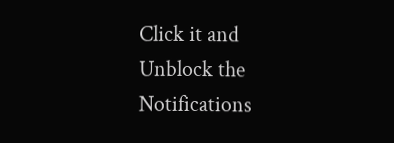Click it and Unblock the Notifications